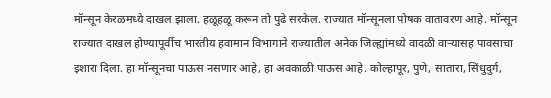मॉन्सून केरळमध्ये दाखल झाला. हळूहळू करून तो पुढे सरकेल. राज्यात मॉन्सूनला पोषक वातावरण आहे. मॉन्सून राज्यात दाखल होण्यापूर्वीच भारतीय हवामान विभागाने राज्यातील अनेक जिल्ह्यांमध्ये वादळी वाऱ्यासह पावसाचा इशारा दिला. हा मॉन्सूनचा पाऊस नसणार आहे, हा अवकाळी पाऊस आहे. कोल्हापूर, पुणे, सातारा, सिंधुदुर्ग,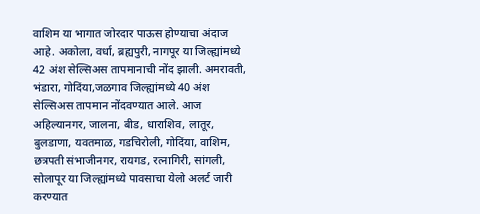वाशिम या भागात जोरदार पाऊस होण्याचा अंदाज आहे. अकोला, वर्धा, ब्रह्यपुरी, नागपूर या जिल्ह्यांमध्ये 42 अंश सेल्सिअस तापमानाची नोंद झाली. अमरावती, भंडारा, गोदिंया,जळगाव जिल्ह्यांमध्ये 40 अंश सेल्सिअस तापमान नोंदवण्यात आले. आज अहिल्यानगर, जालना, बीड, धाराशिव, लातूर, बुलडाणा, यवतमाळ, गडचिरोली, गोदिंया, वाशिम, छत्रपती संभाजीनगर, रायगड, रत्नागिरी, सांगली, सोलापूर या जिल्ह्यांमध्ये पावसाचा येलो अलर्ट जारी करण्यात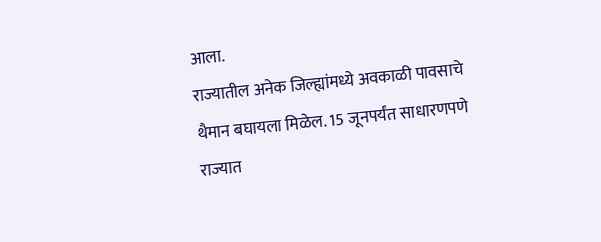आला.
राज्यातील अनेक जिल्ह्यांमध्ये अवकाळी पावसाचे थैमान बघायला मिळेल. 15 जूनपर्यंत साधारणपणे राज्यात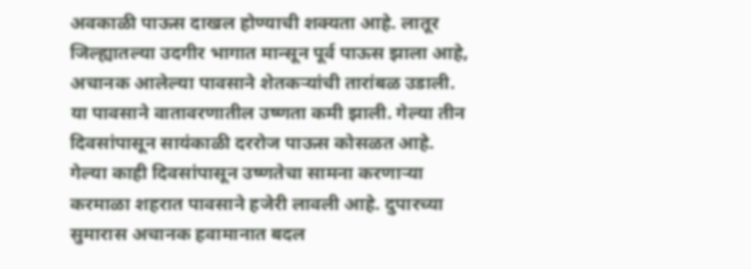अवकाळी पाऊस दाखल होण्याची शक्यता आहे. लातूर जिल्ह्यातल्या उदगीर भागात मान्सून पूर्व पाऊस झाला आहे, अचानक आलेल्या पावसाने शेतकऱ्यांची तारांबळ उडाली. या पावसाने वातावरणातील उष्णता कमी झाली. गेल्या तीन दिवसांपासून सायंकाळी दररोज पाऊस कोसळत आहे.
गेल्या काही दिवसांपासून उष्णतेचा सामना करणाऱ्या करमाळा शहरात पावसाने हजेरी लावली आहे. दुपारच्या सुमारास अचानक हवामानात बदल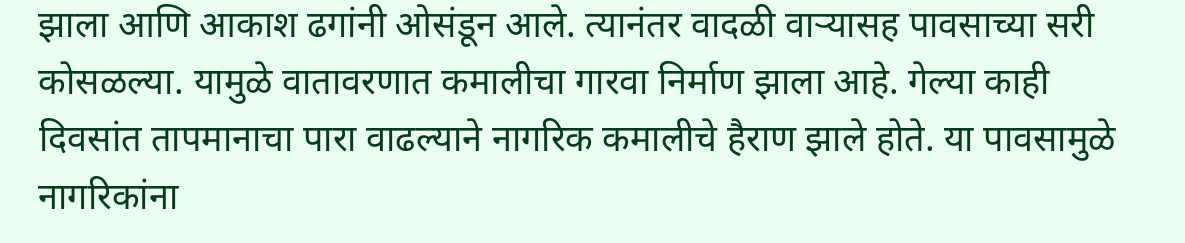झाला आणि आकाश ढगांनी ओसंडून आले. त्यानंतर वादळी वाऱ्यासह पावसाच्या सरी कोसळल्या. यामुळे वातावरणात कमालीचा गारवा निर्माण झाला आहे. गेल्या काही दिवसांत तापमानाचा पारा वाढल्याने नागरिक कमालीचे हैराण झाले होते. या पावसामुळे नागरिकांना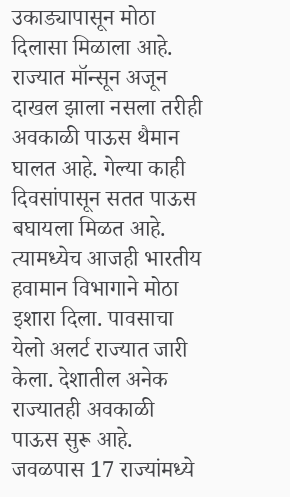उकाड्यापासून मोठा दिलासा मिळाला आहे.
राज्यात मॉन्सून अजून दाखल झाला नसला तरीही अवकाळी पाऊस थैमान घालत आहे. गेल्या काही दिवसांपासून सतत पाऊस बघायला मिळत आहे. त्यामध्येच आजही भारतीय हवामान विभागाने मोठा इशारा दिला. पावसाचा येलो अलर्ट राज्यात जारी केला. देशातील अनेक राज्यातही अवकाळी पाऊस सुरू आहे. जवळपास 17 राज्यांमध्ये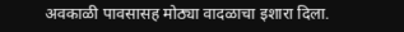अवकाळी पावसासह मोठ्या वादळाचा इशारा दिला.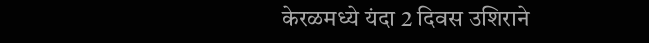केरळमध्ये यंदा 2 दिवस उशिराने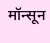मॉन्सून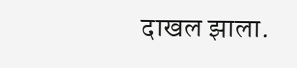दाखल झाला.